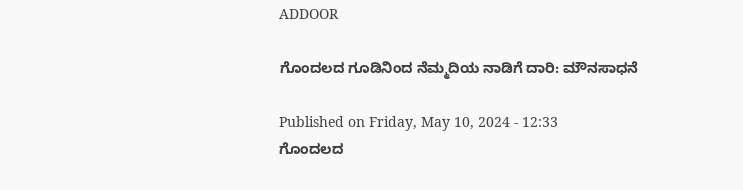ADDOOR

ಗೊಂದಲದ ಗೂಡಿನಿಂದ ನೆಮ್ಮದಿಯ ನಾಡಿಗೆ ದಾರಿ: ಮೌನಸಾಧನೆ

Published on Friday, May 10, 2024 - 12:33
ಗೊಂದಲದ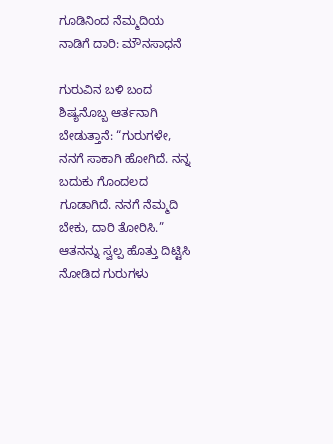ಗೂಡಿನಿಂದ ನೆಮ್ಮದಿಯ ನಾಡಿಗೆ ದಾರಿ: ಮೌನಸಾಧನೆ

ಗುರುವಿನ ಬಳಿ ಬಂದ ಶಿಷ್ಯನೊಬ್ಬ ಆರ್ತನಾಗಿ ಬೇಡುತ್ತಾನೆ: “ಗುರುಗಳೇ, ನನಗೆ ಸಾಕಾಗಿ ಹೋಗಿದೆ. ನನ್ನ ಬದುಕು ಗೊಂದಲದ ಗೂಡಾಗಿದೆ. ನನಗೆ ನೆಮ್ಮದಿ ಬೇಕು, ದಾರಿ ತೋರಿಸಿ.” ಆತನನ್ನು ಸ್ವಲ್ಪ ಹೊತ್ತು ದಿಟ್ಟಿಸಿ ನೋಡಿದ ಗುರುಗಳು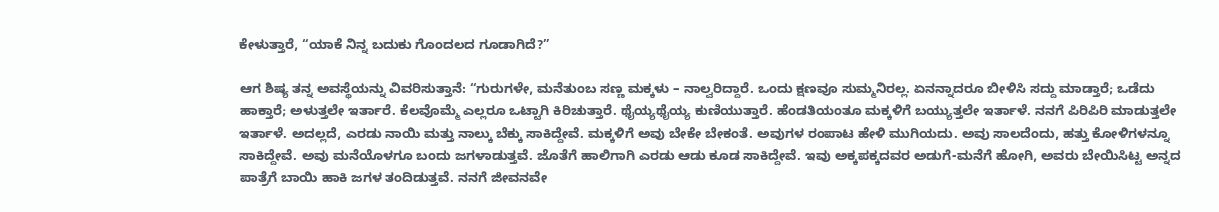ಕೇಳುತ್ತಾರೆ, “ಯಾಕೆ ನಿನ್ನ ಬದುಕು ಗೊಂದಲದ ಗೂಡಾಗಿದೆ?”

ಆಗ ಶಿಷ್ಯ ತನ್ನ ಅವಸ್ಥೆಯನ್ನು ವಿವರಿಸುತ್ತಾನೆ: “ಗುರುಗಳೇ, ಮನೆತುಂಬ ಸಣ್ಣ ಮಕ್ಕಳು – ನಾಲ್ವರಿದ್ದಾರೆ. ಒಂದು ಕ್ಷಣವೂ ಸುಮ್ಮನಿರಲ್ಲ. ಏನನ್ನಾದರೂ ಬೀಳಿಸಿ ಸದ್ದು ಮಾಡ್ತಾರೆ; ಒಡೆದು ಹಾಕ್ತಾರೆ; ಅಳುತ್ತಲೇ ಇರ್ತಾರೆ. ಕೆಲವೊಮ್ಮೆ ಎಲ್ಲರೂ ಒಟ್ಟಾಗಿ ಕಿರಿಚುತ್ತಾರೆ. ಥೈಯ್ಯಥೈಯ್ಯ ಕುಣಿಯುತ್ತಾರೆ. ಹೆಂಡತಿಯಂತೂ ಮಕ್ಕಳಿಗೆ ಬಯ್ಯುತ್ತಲೇ ಇರ್ತಾಳೆ. ನನಗೆ ಪಿರಿಪಿರಿ ಮಾಡುತ್ತಲೇ ಇರ್ತಾಳೆ. ಅದಲ್ಲದೆ, ಎರಡು ನಾಯಿ ಮತ್ತು ನಾಲ್ಕು ಬೆಕ್ಕು ಸಾಕಿದ್ದೇವೆ. ಮಕ್ಕಳಿಗೆ ಅವು ಬೇಕೇ ಬೇಕಂತೆ. ಅವುಗಳ ರಂಪಾಟ ಹೇಳಿ ಮುಗಿಯದು. ಅವು ಸಾಲದೆಂದು, ಹತ್ತು ಕೋಳಿಗಳನ್ನೂ ಸಾಕಿದ್ದೇವೆ. ಅವು ಮನೆಯೊಳಗೂ ಬಂದು ಜಗಳಾಡುತ್ತವೆ. ಜೊತೆಗೆ ಹಾಲಿಗಾಗಿ ಎರಡು ಆಡು ಕೂಡ ಸಾಕಿದ್ದೇವೆ. ಇವು ಅಕ್ಕಪಕ್ಕದವರ ಅಡುಗೆ-ಮನೆಗೆ ಹೋಗಿ, ಅವರು ಬೇಯಿಸಿಟ್ಟ ಅನ್ನದ ಪಾತ್ರೆಗೆ ಬಾಯಿ ಹಾಕಿ ಜಗಳ ತಂದಿಡುತ್ತವೆ. ನನಗೆ ಜೀವನವೇ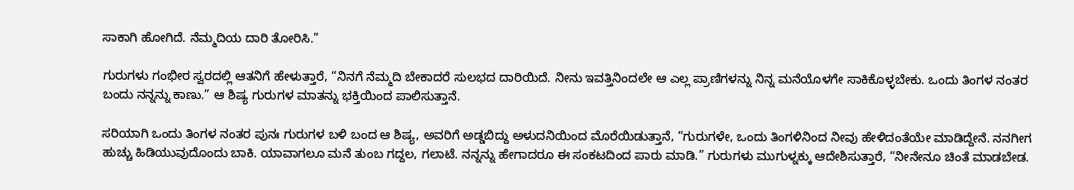ಸಾಕಾಗಿ ಹೋಗಿದೆ. ನೆಮ್ಮದಿಯ ದಾರಿ ತೋರಿಸಿ.”

ಗುರುಗಳು ಗಂಭೀರ ಸ್ವರದಲ್ಲಿ ಆತನಿಗೆ ಹೇಳುತ್ತಾರೆ, “ನಿನಗೆ ನೆಮ್ಮದಿ ಬೇಕಾದರೆ ಸುಲಭದ ದಾರಿಯಿದೆ. ನೀನು ಇವತ್ತಿನಿಂದಲೇ ಆ ಎಲ್ಲ ಪ್ರಾಣಿಗಳನ್ನು ನಿನ್ನ ಮನೆಯೊಳಗೇ ಸಾಕಿಕೊಳ್ಳಬೇಕು. ಒಂದು ತಿಂಗಳ ನಂತರ ಬಂದು ನನ್ನನ್ನು ಕಾಣು.” ಆ ಶಿಷ್ಯ ಗುರುಗಳ ಮಾತನ್ನು ಭಕ್ತಿಯಿಂದ ಪಾಲಿಸುತ್ತಾನೆ.

ಸರಿಯಾಗಿ ಒಂದು ತಿಂಗಳ ನಂತರ ಪುನಃ ಗುರುಗಳ ಬಳಿ ಬಂದ ಆ ಶಿಷ್ಯ, ಅವರಿಗೆ ಅಡ್ಡಬಿದ್ದು ಅಳುದನಿಯಿಂದ ಮೊರೆಯಿಡುತ್ತಾನೆ, “ಗುರುಗಳೇ, ಒಂದು ತಿಂಗಳಿನಿಂದ ನೀವು ಹೇಳಿದಂತೆಯೇ ಮಾಡಿದ್ದೇನೆ. ನನಗೀಗ ಹುಚ್ಚು ಹಿಡಿಯುವುದೊಂದು ಬಾಕಿ. ಯಾವಾಗಲೂ ಮನೆ ತುಂಬ ಗದ್ದಲ, ಗಲಾಟೆ. ನನ್ನನ್ನು ಹೇಗಾದರೂ ಈ ಸಂಕಟದಿಂದ ಪಾರು ಮಾಡಿ.” ಗುರುಗಳು ಮುಗುಳ್ನಕ್ಕು ಆದೇಶಿಸುತ್ತಾರೆ, “ನೀನೇನೂ ಚಿಂತೆ ಮಾಡಬೇಡ.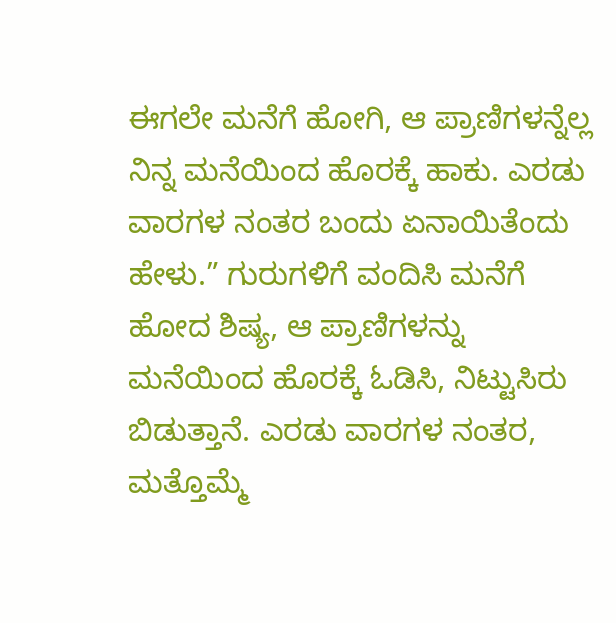ಈಗಲೇ ಮನೆಗೆ ಹೋಗಿ, ಆ ಪ್ರಾಣಿಗಳನ್ನೆಲ್ಲ ನಿನ್ನ ಮನೆಯಿಂದ ಹೊರಕ್ಕೆ ಹಾಕು. ಎರಡು ವಾರಗಳ ನಂತರ ಬಂದು ಏನಾಯಿತೆಂದು ಹೇಳು.” ಗುರುಗಳಿಗೆ ವಂದಿಸಿ ಮನೆಗೆ ಹೋದ ಶಿಷ್ಯ, ಆ ಪ್ರಾಣಿಗಳನ್ನು ಮನೆಯಿಂದ ಹೊರಕ್ಕೆ ಓಡಿಸಿ, ನಿಟ್ಟುಸಿರು ಬಿಡುತ್ತಾನೆ. ಎರಡು ವಾರಗಳ ನಂತರ, ಮತ್ತೊಮ್ಮೆ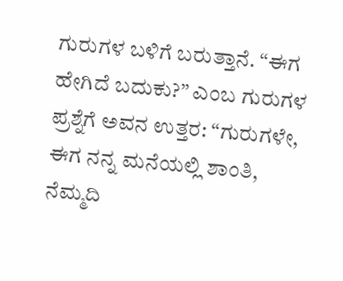ಗುರುಗಳ ಬಳಿಗೆ ಬರುತ್ತಾನೆ. “ಈಗ ಹೇಗಿದೆ ಬದುಕು?” ಎಂಬ ಗುರುಗಳ ಪ್ರಶ್ನೆಗೆ ಅವನ ಉತ್ತರ: “ಗುರುಗಳೇ, ಈಗ ನನ್ನ ಮನೆಯಲ್ಲಿ ಶಾಂತಿ, ನೆಮ್ಮದಿ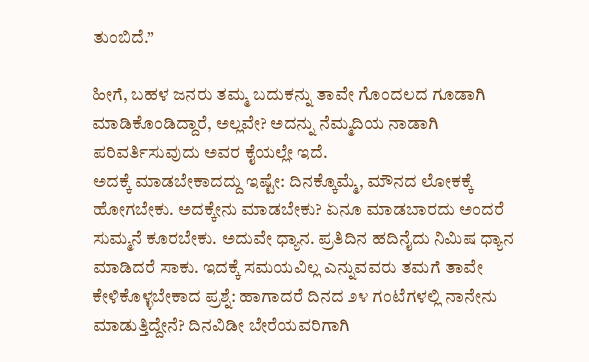ತುಂಬಿದೆ.”

ಹೀಗೆ, ಬಹಳ ಜನರು ತಮ್ಮ ಬದುಕನ್ನು ತಾವೇ ಗೊಂದಲದ ಗೂಡಾಗಿ ಮಾಡಿಕೊಂಡಿದ್ದಾರೆ, ಅಲ್ಲವೇ? ಅದನ್ನು ನೆಮ್ಮದಿಯ ನಾಡಾಗಿ ಪರಿವರ್ತಿಸುವುದು ಅವರ ಕೈಯಲ್ಲೇ ಇದೆ.
ಅದಕ್ಕೆ ಮಾಡಬೇಕಾದದ್ದು ಇಷ್ಟೇ: ದಿನಕ್ಕೊಮ್ಮೆ, ಮೌನದ ಲೋಕಕ್ಕೆ ಹೋಗಬೇಕು. ಅದಕ್ಕೇನು ಮಾಡಬೇಕು? ಏನೂ ಮಾಡಬಾರದು ಅಂದರೆ ಸುಮ್ಮನೆ ಕೂರಬೇಕು. ಅದುವೇ ಧ್ಯಾನ. ಪ್ರತಿದಿನ ಹದಿನೈದು ನಿಮಿಷ ಧ್ಯಾನ ಮಾಡಿದರೆ ಸಾಕು. ಇದಕ್ಕೆ ಸಮಯವಿಲ್ಲ ಎನ್ನುವವರು ತಮಗೆ ತಾವೇ ಕೇಳಿಕೊಳ್ಳಬೇಕಾದ ಪ್ರಶ್ನೆ: ಹಾಗಾದರೆ ದಿನದ ೨೪ ಗಂಟೆಗಳಲ್ಲಿ ನಾನೇನು ಮಾಡುತ್ತಿದ್ದೇನೆ? ದಿನವಿಡೀ ಬೇರೆಯವರಿಗಾಗಿ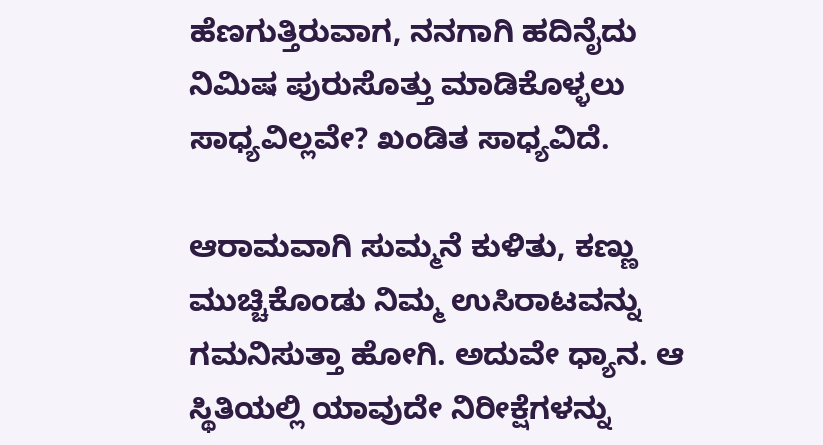ಹೆಣಗುತ್ತಿರುವಾಗ, ನನಗಾಗಿ ಹದಿನೈದು ನಿಮಿಷ ಪುರುಸೊತ್ತು ಮಾಡಿಕೊಳ್ಳಲು ಸಾಧ್ಯವಿಲ್ಲವೇ? ಖಂಡಿತ ಸಾಧ್ಯವಿದೆ.

ಆರಾಮವಾಗಿ ಸುಮ್ಮನೆ ಕುಳಿತು, ಕಣ್ಣು ಮುಚ್ಚಿಕೊಂಡು ನಿಮ್ಮ ಉಸಿರಾಟವನ್ನು ಗಮನಿಸುತ್ತಾ ಹೋಗಿ. ಅದುವೇ ಧ್ಯಾನ. ಆ ಸ್ಥಿತಿಯಲ್ಲಿ ಯಾವುದೇ ನಿರೀಕ್ಷೆಗಳನ್ನು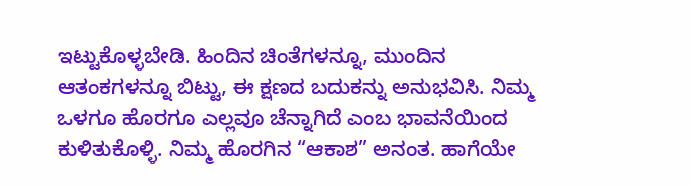ಇಟ್ಟುಕೊಳ್ಳಬೇಡಿ. ಹಿಂದಿನ ಚಿಂತೆಗಳನ್ನೂ, ಮುಂದಿನ ಆತಂಕಗಳನ್ನೂ ಬಿಟ್ಟು, ಈ ಕ್ಷಣದ ಬದುಕನ್ನು ಅನುಭವಿಸಿ. ನಿಮ್ಮ ಒಳಗೂ ಹೊರಗೂ ಎಲ್ಲವೂ ಚೆನ್ನಾಗಿದೆ ಎಂಬ ಭಾವನೆಯಿಂದ ಕುಳಿತುಕೊಳ್ಳಿ. ನಿಮ್ಮ ಹೊರಗಿನ “ಆಕಾಶ” ಅನಂತ. ಹಾಗೆಯೇ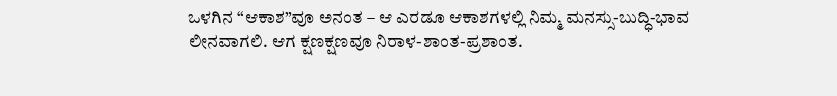ಒಳಗಿನ “ಆಕಾಶ”ವೂ ಅನಂತ – ಆ ಎರಡೂ ಆಕಾಶಗಳಲ್ಲಿ ನಿಮ್ಮ ಮನಸ್ಸು-ಬುದ್ಧಿ-ಭಾವ ಲೀನವಾಗಲಿ. ಆಗ ಕ್ಷಣಕ್ಷಣವೂ ನಿರಾಳ-ಶಾಂತ-ಪ್ರಶಾಂತ.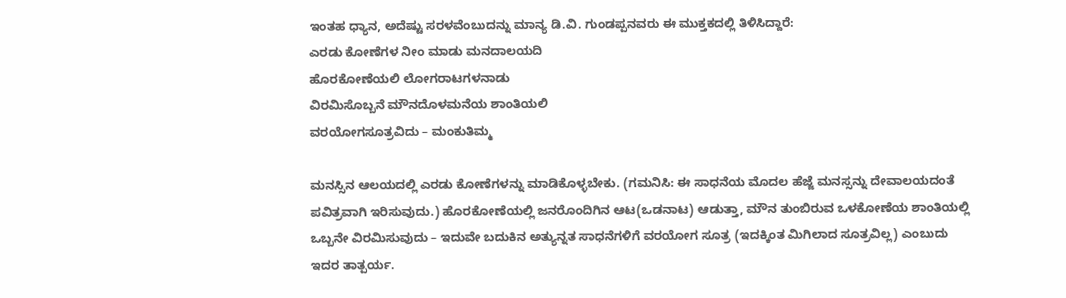ಇಂತಹ ಧ್ಯಾನ, ಅದೆಷ್ಟು ಸರಳವೆಂಬುದನ್ನು ಮಾನ್ಯ ಡಿ.ವಿ. ಗುಂಡಪ್ಪನವರು ಈ ಮುಕ್ತಕದಲ್ಲಿ ತಿಳಿಸಿದ್ದಾರೆ:
ಎರಡು ಕೋಣೆಗಳ ನೀಂ ಮಾಡು ಮನದಾಲಯದಿ
ಹೊರಕೋಣೆಯಲಿ ಲೋಗರಾಟಗಳನಾಡು
ವಿರಮಿಸೊಬ್ಬನೆ ಮೌನದೊಳಮನೆಯ ಶಾಂತಿಯಲಿ
ವರಯೋಗಸೂತ್ರವಿದು – ಮಂಕುತಿಮ್ಮ

ಮನಸ್ಸಿನ ಆಲಯದಲ್ಲಿ ಎರಡು ಕೋಣೆಗಳನ್ನು ಮಾಡಿಕೊಳ್ಳಬೇಕು. (ಗಮನಿಸಿ: ಈ ಸಾಧನೆಯ ಮೊದಲ ಹೆಜ್ಜೆ ಮನಸ್ಸನ್ನು ದೇವಾಲಯದಂತೆ ಪವಿತ್ರವಾಗಿ ಇರಿಸುವುದು.) ಹೊರಕೋಣೆಯಲ್ಲಿ ಜನರೊಂದಿಗಿನ ಆಟ(ಒಡನಾಟ) ಆಡುತ್ತಾ, ಮೌನ ತುಂಬಿರುವ ಒಳಕೋಣೆಯ ಶಾಂತಿಯಲ್ಲಿ ಒಬ್ಬನೇ ವಿರಮಿಸುವುದು – ಇದುವೇ ಬದುಕಿನ ಅತ್ಯುನ್ನತ ಸಾಧನೆಗಳಿಗೆ ವರಯೋಗ ಸೂತ್ರ (ಇದಕ್ಕಿಂತ ಮಿಗಿಲಾದ ಸೂತ್ರವಿಲ್ಲ) ಎಂಬುದು ಇದರ ತಾತ್ಪರ್ಯ.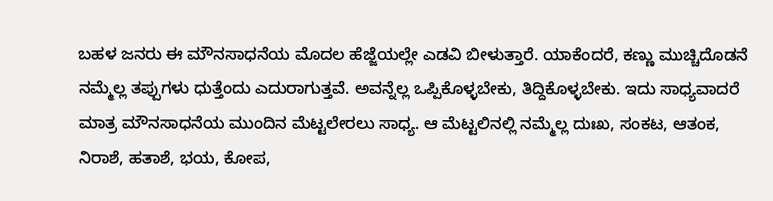ಬಹಳ ಜನರು ಈ ಮೌನಸಾಧನೆಯ ಮೊದಲ ಹೆಜ್ಜೆಯಲ್ಲೇ ಎಡವಿ ಬೀಳುತ್ತಾರೆ. ಯಾಕೆಂದರೆ, ಕಣ್ಣು ಮುಚ್ಚಿದೊಡನೆ ನಮ್ಮೆಲ್ಲ ತಪ್ಪುಗಳು ಧುತ್ತೆಂದು ಎದುರಾಗುತ್ತವೆ. ಅವನ್ನೆಲ್ಲ ಒಪ್ಪಿಕೊಳ್ಳಬೇಕು, ತಿದ್ದಿಕೊಳ್ಳಬೇಕು. ಇದು ಸಾಧ್ಯವಾದರೆ ಮಾತ್ರ ಮೌನಸಾಧನೆಯ ಮುಂದಿನ ಮೆಟ್ಟಲೇರಲು ಸಾಧ್ಯ. ಆ ಮೆಟ್ಟಲಿನಲ್ಲಿ ನಮ್ಮೆಲ್ಲ ದುಃಖ, ಸಂಕಟ, ಆತಂಕ, ನಿರಾಶೆ, ಹತಾಶೆ, ಭಯ, ಕೋಪ,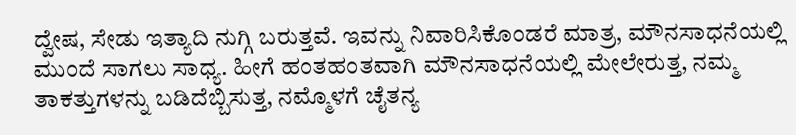ದ್ವೇಷ, ಸೇಡು ಇತ್ಯಾದಿ ನುಗ್ಗಿ ಬರುತ್ತವೆ. ಇವನ್ನು ನಿವಾರಿಸಿಕೊಂಡರೆ ಮಾತ್ರ, ಮೌನಸಾಧನೆಯಲ್ಲಿ ಮುಂದೆ ಸಾಗಲು ಸಾಧ್ಯ. ಹೀಗೆ ಹಂತಹಂತವಾಗಿ ಮೌನಸಾಧನೆಯಲ್ಲಿ ಮೇಲೇರುತ್ತ, ನಮ್ಮ ತಾಕತ್ತುಗಳನ್ನು ಬಡಿದೆಬ್ಬಿಸುತ್ತ, ನಮ್ಮೊಳಗೆ ಚೈತನ್ಯ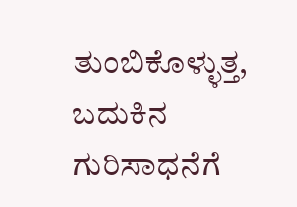ತುಂಬಿಕೊಳ್ಳುತ್ತ, ಬದುಕಿನ ಗುರಿಸಾಧನೆಗೆ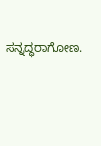ಸನ್ನದ್ಧರಾಗೋಣ.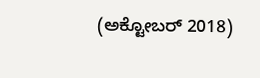(ಅಕ್ಟೋಬರ್ 2018)